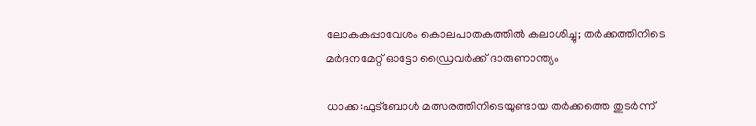ലോകകപ്പാവേശം കൊലപാതകത്തിൽ കലാശിച്ചു; തർക്കത്തിനിടെ മർദനമേറ്റ് ഓട്ടോ ഡ്രൈവർക്ക് ദാരുണാന്ത്യം

ധാക്ക:ഫുട്ബോൾ മത്സരത്തിനിടെയുണ്ടായ തർക്കത്തെ തുടർന്ന്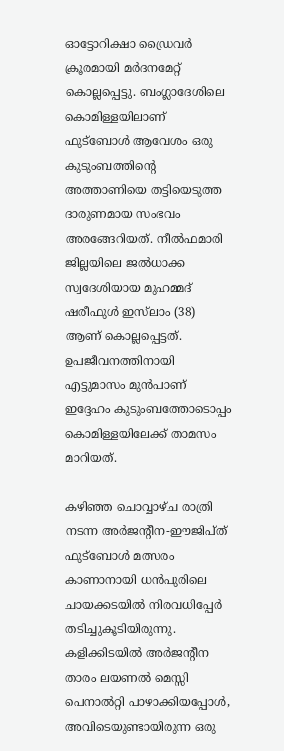ഓട്ടോറിക്ഷാ ഡ്രൈവർ ക്രൂരമായി മർദനമേറ്റ് കൊല്ലപ്പെട്ടു. ബംഗ്ലാദേശിലെ കൊമിള്ളയിലാണ് ഫുട്ബോൾ ആവേശം ഒരു കുടുംബത്തിന്റെ അത്താണിയെ തട്ടിയെടുത്ത ദാരുണമായ സംഭവം അരങ്ങേറിയത്. നീൽഫമാരി ജില്ലയിലെ ജൽധാക്ക സ്വദേശിയായ മുഹമ്മദ് ഷരീഫുൾ ഇസ്‌ലാം (38) ആണ് കൊല്ലപ്പെട്ടത്. ഉപജീവനത്തിനായി എട്ടുമാസം മുൻപാണ് ഇദ്ദേഹം കുടുംബത്തോടൊപ്പം കൊമിള്ളയിലേക്ക് താമസം മാറിയത്.

കഴിഞ്ഞ ചൊവ്വാഴ്ച രാത്രി നടന്ന അർജന്റീന-ഈജിപ്ത് ഫുട്ബോൾ മത്സരം കാണാനായി ധൻപുരിലെ ചായക്കടയിൽ നിരവധിപ്പേർ തടിച്ചുകൂടിയിരുന്നു. കളിക്കിടയിൽ അർജന്റീന താരം ലയണൽ മെസ്സി പെനാൽറ്റി പാഴാക്കിയപ്പോൾ, അവിടെയുണ്ടായിരുന്ന ഒരു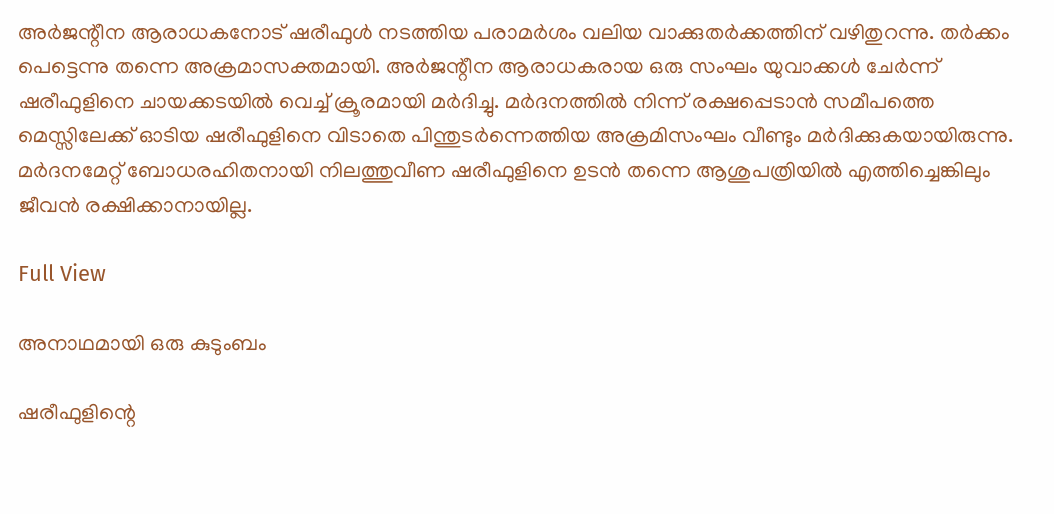അർജന്റീന ആരാധകനോട് ഷരീഫുൾ നടത്തിയ പരാമർശം വലിയ വാക്കുതർക്കത്തിന് വഴിതുറന്നു. തർക്കം പെട്ടെന്നു തന്നെ അക്രമാസക്തമായി. അർജന്റീന ആരാധകരായ ഒരു സംഘം യുവാക്കൾ ചേർന്ന് ഷരീഫുളിനെ ചായക്കടയിൽ വെച്ച് ക്രൂരമായി മർദിച്ചു. മർദനത്തിൽ നിന്ന് രക്ഷപ്പെടാൻ സമീപത്തെ മെസ്സിലേക്ക് ഓടിയ ഷരീഫുളിനെ വിടാതെ പിന്തുടർന്നെത്തിയ അക്രമിസംഘം വീണ്ടും മർദിക്കുകയായിരുന്നു. മർദനമേറ്റ് ബോധരഹിതനായി നിലത്തുവീണ ഷരീഫുളിനെ ഉടൻ തന്നെ ആശുപത്രിയിൽ എത്തിച്ചെങ്കിലും ജീവൻ രക്ഷിക്കാനായില്ല.

Full View

അനാഥമായി ഒരു കുടുംബം

ഷരീഫുളിന്റെ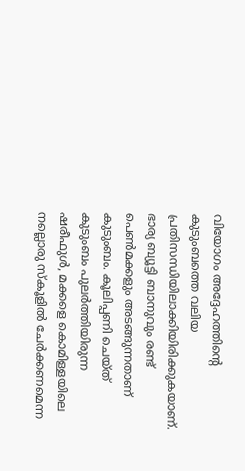വിയോഗം അദ്ദേഹത്തിന്റെ കുടുംബത്തെ വലിയ പ്രതിസന്ധിയിലാക്കിയിരിക്കുകയാണ്. ഭാര്യ ബ്യൂട്ടി ബാനുവും രണ്ട് പെൺമക്കളും അടങ്ങുന്നതാണ് കുടുംബം. കൂലിപ്പണി ചെയ്ത് കുടുംബം പുലർത്തിയിരുന്ന ഷരീഫുൾ, മക്കളെ കൊമിള്ളയിലെ നല്ലൊരു സ്കൂളിൽ ചേർക്കണമെന്ന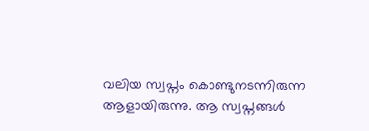വലിയ സ്വപ്നം കൊണ്ടുനടന്നിരുന്ന ആളായിരുന്നു. ആ സ്വപ്നങ്ങൾ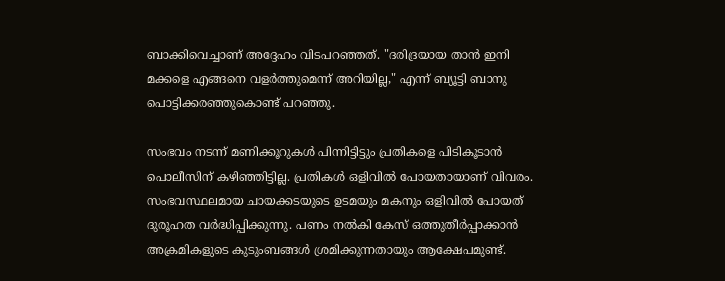ബാക്കിവെച്ചാണ് അദ്ദേഹം വിടപറഞ്ഞത്. "ദരിദ്രയായ താൻ ഇനി മക്കളെ എങ്ങനെ വളർത്തുമെന്ന് അറിയില്ല," എന്ന് ബ്യൂട്ടി ബാനു പൊട്ടിക്കരഞ്ഞുകൊണ്ട് പറഞ്ഞു.

സംഭവം നടന്ന് മണിക്കൂറുകൾ പിന്നിട്ടിട്ടും പ്രതികളെ പിടികൂടാൻ പൊലീസിന് കഴിഞ്ഞിട്ടില്ല. പ്രതികൾ ഒളിവിൽ പോയതായാണ് വിവരം. സംഭവസ്ഥലമായ ചായക്കടയുടെ ഉടമയും മകനും ഒളിവിൽ പോയത് ദുരൂഹത വർദ്ധിപ്പിക്കുന്നു. പണം നൽകി കേസ് ഒത്തുതീർപ്പാക്കാൻ അക്രമികളുടെ കുടുംബങ്ങൾ ശ്രമിക്കുന്നതായും ആക്ഷേപമുണ്ട്.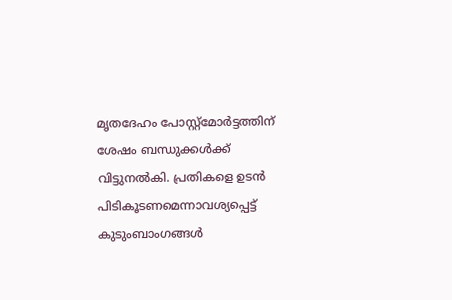മൃതദേഹം പോസ്റ്റ്‌മോർട്ടത്തിന് ശേഷം ബന്ധുക്കൾക്ക് വിട്ടുനൽകി. പ്രതികളെ ഉടൻ പിടികൂടണമെന്നാവശ്യപ്പെട്ട് കുടുംബാംഗങ്ങൾ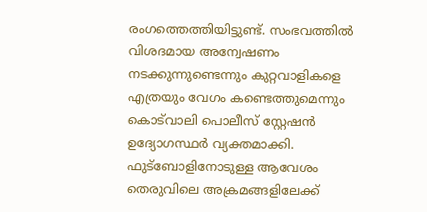രംഗത്തെത്തിയിട്ടുണ്ട്. സംഭവത്തിൽ വിശദമായ അന്വേഷണം നടക്കുന്നുണ്ടെന്നും കുറ്റവാളികളെ എത്രയും വേഗം കണ്ടെത്തുമെന്നും കൊട്‌വാലി പൊലീസ് സ്റ്റേഷൻ ഉദ്യോഗസ്ഥർ വ്യക്തമാക്കി. ഫുട്ബോളിനോടുള്ള ആവേശം തെരുവിലെ അക്രമങ്ങളിലേക്ക്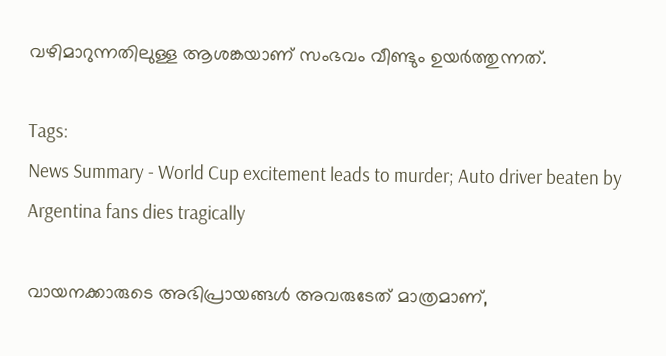വഴിമാറുന്നതിലുള്ള ആശങ്കയാണ് സംഭവം വീണ്ടും ഉയർത്തുന്നത്.

Tags:
News Summary - World Cup excitement leads to murder; Auto driver beaten by Argentina fans dies tragically

വായനക്കാരുടെ അഭിപ്രായങ്ങള്‍ അവരുടേത് മാത്രമാണ്,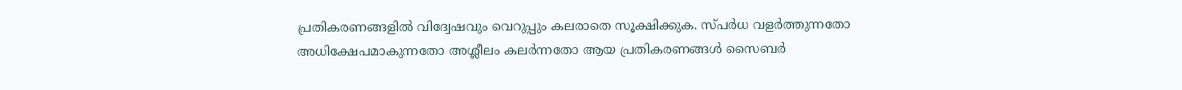പ്രതികരണങ്ങളിൽ വിദ്വേഷവും വെറുപ്പും കലരാതെ സൂക്ഷിക്കുക. സ്പർധ വളർത്തുന്നതോ അധിക്ഷേപമാകുന്നതോ അശ്ലീലം കലർന്നതോ ആയ പ്രതികരണങ്ങൾ സൈബർ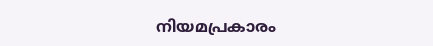നിയമപ്രകാരം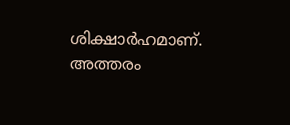ശിക്ഷാർഹമാണ്. അത്തരം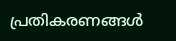പ്രതികരണങ്ങൾ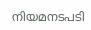നിയമനടപടി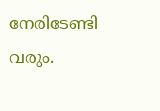നേരിടേണ്ടി വരും.